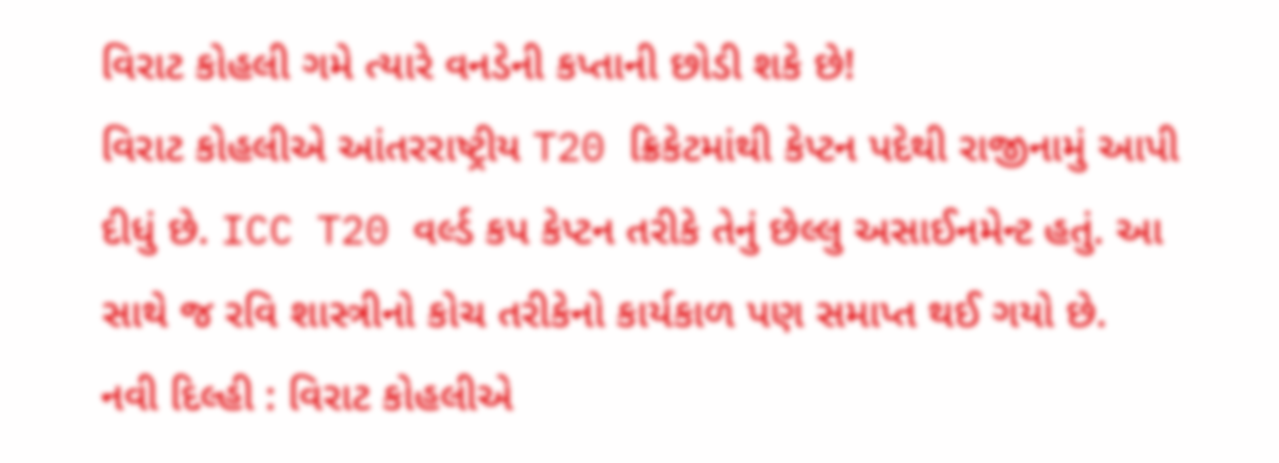વિરાટ કોહલી ગમે ત્યારે વનડેની કપ્તાની છોડી શકે છે!
વિરાટ કોહલીએ આંતરરાષ્ટ્રીય T20 ક્રિકેટમાંથી કેપ્ટન પદેથી રાજીનામું આપી દીધું છે. ICC T20 વર્લ્ડ કપ કેપ્ટન તરીકે તેનું છેલ્લુ અસાઈનમેન્ટ હતું. આ સાથે જ રવિ શાસ્ત્રીનો કોચ તરીકેનો કાર્યકાળ પણ સમાપ્ત થઈ ગયો છે.
નવી દિલ્હી : વિરાટ કોહલીએ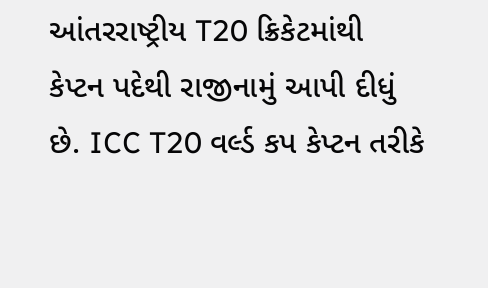આંતરરાષ્ટ્રીય T20 ક્રિકેટમાંથી કેપ્ટન પદેથી રાજીનામું આપી દીધું છે. ICC T20 વર્લ્ડ કપ કેપ્ટન તરીકે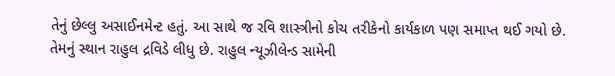તેનું છેલ્લુ અસાઈનમેન્ટ હતું. આ સાથે જ રવિ શાસ્ત્રીનો કોચ તરીકેનો કાર્યકાળ પણ સમાપ્ત થઈ ગયો છે. તેમનું સ્થાન રાહુલ દ્રવિડે લીધુ છે. રાહુલ ન્યૂઝીલેન્ડ સામેની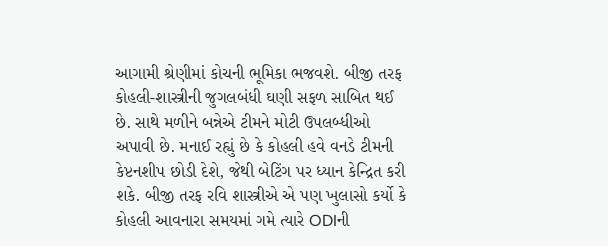આગામી શ્રેણીમાં કોચની ભૂમિકા ભજવશે. બીજી તરફ કોહલી-શાસ્ત્રીની જુગલબંધી ઘણી સફળ સાબિત થઈ છે. સાથે મળીને બન્નેએ ટીમને મોટી ઉપલબ્ધીઓ અપાવી છે. મનાઈ રહ્યું છે કે કોહલી હવે વનડે ટીમની કેપ્ટનશીપ છોડી દેશે, જેથી બેટિંગ પર ધ્યાન કેન્દ્રિત કરી શકે. બીજી તરફ રવિ શાસ્ત્રીએ એ પણ ખુલાસો કર્યો કે કોહલી આવનારા સમયમાં ગમે ત્યારે ODIની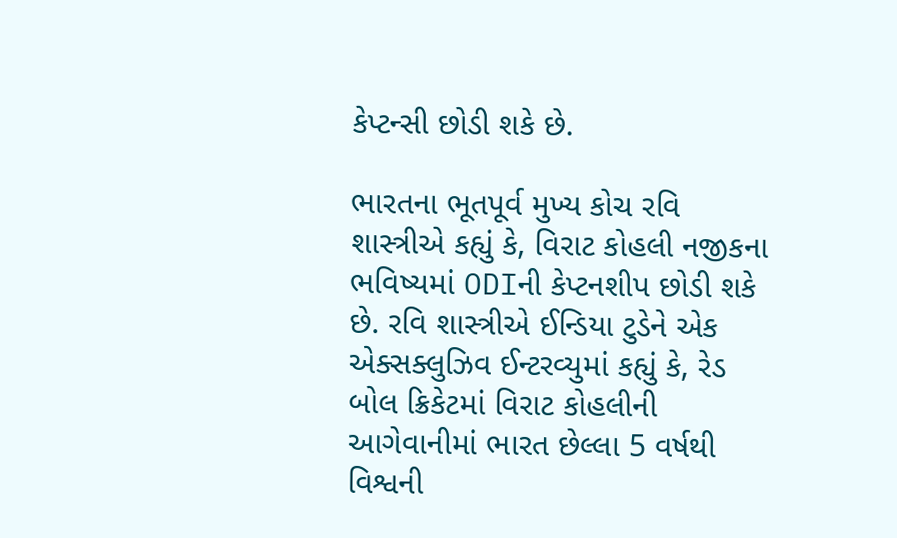કેપ્ટન્સી છોડી શકે છે.

ભારતના ભૂતપૂર્વ મુખ્ય કોચ રવિ શાસ્ત્રીએ કહ્યું કે, વિરાટ કોહલી નજીકના ભવિષ્યમાં ODIની કેપ્ટનશીપ છોડી શકે છે. રવિ શાસ્ત્રીએ ઈન્ડિયા ટુડેને એક એક્સક્લુઝિવ ઈન્ટરવ્યુમાં કહ્યું કે, રેડ બોલ ક્રિકેટમાં વિરાટ કોહલીની આગેવાનીમાં ભારત છેલ્લા 5 વર્ષથી વિશ્વની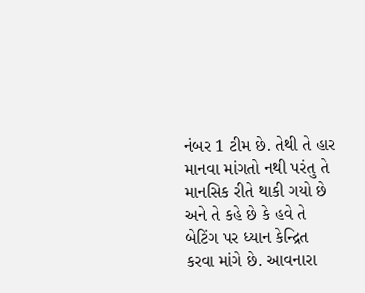નંબર 1 ટીમ છે. તેથી તે હાર માનવા માંગતો નથી પરંતુ તે માનસિક રીતે થાકી ગયો છે અને તે કહે છે કે હવે તે બેટિંગ પર ધ્યાન કેન્દ્રિત કરવા માંગે છે. આવનારા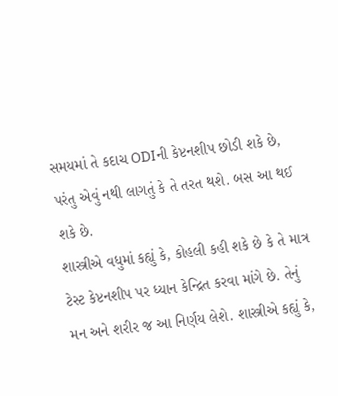સમયમાં તે કદાચ ODIની કેપ્ટનશીપ છોડી શકે છે, પરંતુ એવું નથી લાગતું કે તે તરત થશે. બસ આ થઈ શકે છે.
શાસ્ત્રીએ વધુમાં કહ્યું કે, કોહલી કહી શકે છે કે તે માત્ર ટેસ્ટ કેપ્ટનશીપ પર ધ્યાન કેન્દ્રિત કરવા માંગે છે. તેનું મન અને શરીર જ આ નિર્ણય લેશે. શાસ્ત્રીએ કહ્યું કે,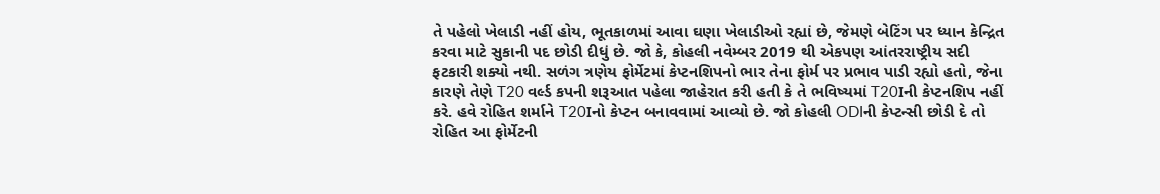તે પહેલો ખેલાડી નહીં હોય, ભૂતકાળમાં આવા ઘણા ખેલાડીઓ રહ્યાં છે, જેમણે બેટિંગ પર ધ્યાન કેન્દ્રિત કરવા માટે સુકાની પદ છોડી દીધું છે. જો કે, કોહલી નવેમ્બર 2019 થી એકપણ આંતરરાષ્ટ્રીય સદી ફટકારી શક્યો નથી. સળંગ ત્રણેય ફોર્મેટમાં કેપ્ટનશિપનો ભાર તેના ફોર્મ પર પ્રભાવ પાડી રહ્યો હતો, જેના કારણે તેણે T20 વર્લ્ડ કપની શરૂઆત પહેલા જાહેરાત કરી હતી કે તે ભવિષ્યમાં T20Iની કેપ્ટનશિપ નહીં કરે. હવે રોહિત શર્માને T20Iનો કેપ્ટન બનાવવામાં આવ્યો છે. જો કોહલી ODIની કેપ્ટન્સી છોડી દે તો રોહિત આ ફોર્મેટની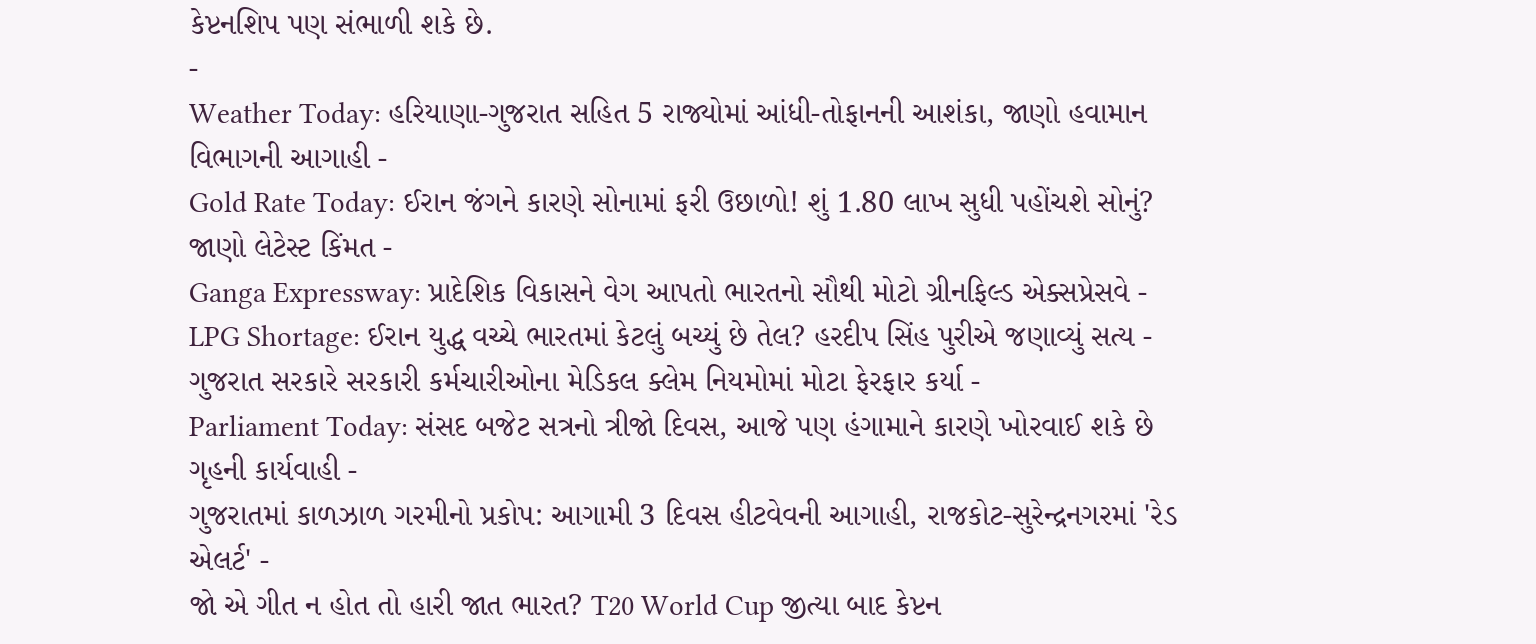કેપ્ટનશિપ પણ સંભાળી શકે છે.
-
Weather Today: હરિયાણા-ગુજરાત સહિત 5 રાજ્યોમાં આંધી-તોફાનની આશંકા, જાણો હવામાન વિભાગની આગાહી -
Gold Rate Today: ઈરાન જંગને કારણે સોનામાં ફરી ઉછાળો! શું 1.80 લાખ સુધી પહોંચશે સોનું? જાણો લેટેસ્ટ કિંમત -
Ganga Expressway: પ્રાદેશિક વિકાસને વેગ આપતો ભારતનો સૌથી મોટો ગ્રીનફિલ્ડ એક્સપ્રેસવે -
LPG Shortage: ઈરાન યુદ્ધ વચ્ચે ભારતમાં કેટલું બચ્યું છે તેલ? હરદીપ સિંહ પુરીએ જણાવ્યું સત્ય -
ગુજરાત સરકારે સરકારી કર્મચારીઓના મેડિકલ ક્લેમ નિયમોમાં મોટા ફેરફાર કર્યા -
Parliament Today: સંસદ બજેટ સત્રનો ત્રીજો દિવસ, આજે પણ હંગામાને કારણે ખોરવાઈ શકે છે ગૃહની કાર્યવાહી -
ગુજરાતમાં કાળઝાળ ગરમીનો પ્રકોપ: આગામી 3 દિવસ હીટવેવની આગાહી, રાજકોટ-સુરેન્દ્રનગરમાં 'રેડ એલર્ટ' -
જો એ ગીત ન હોત તો હારી જાત ભારત? T20 World Cup જીત્યા બાદ કેપ્ટન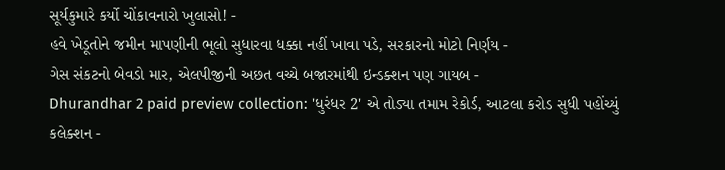સૂર્યકુમારે કર્યો ચોંકાવનારો ખુલાસો! -
હવે ખેડૂતોને જમીન માપણીની ભૂલો સુધારવા ધક્કા નહીં ખાવા પડે, સરકારનો મોટો નિર્ણય -
ગેસ સંકટનો બેવડો માર, એલપીજીની અછત વચ્ચે બજારમાંથી ઇન્ડક્શન પણ ગાયબ -
Dhurandhar 2 paid preview collection: 'ધુરંધર 2' એ તોડ્યા તમામ રેકોર્ડ, આટલા કરોડ સુધી પહોંચ્યું કલેક્શન -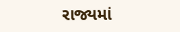રાજ્યમાં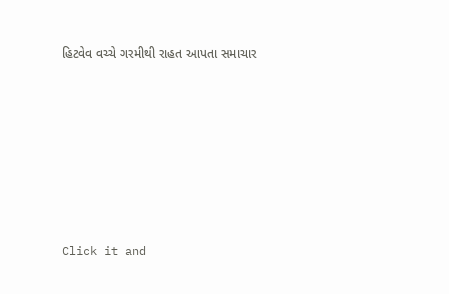હિટવેવ વચ્ચે ગરમીથી રાહત આપતા સમાચાર












Click it and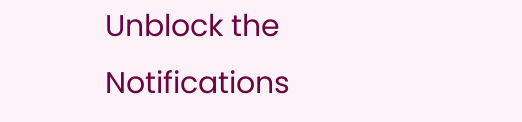Unblock the Notifications